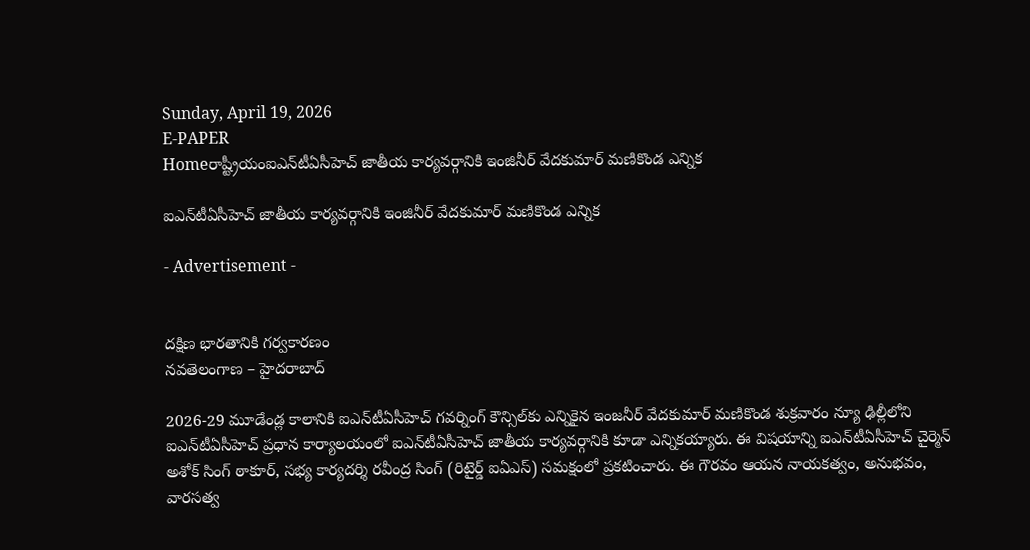Sunday, April 19, 2026
E-PAPER
Homeరాష్ట్రీయంఐఎన్‌టీఏసీహెచ్‌ జాతీయ కార్యవర్గానికి ఇంజినీర్‌ వేదకుమార్‌ మణికొండ ఎన్నిక

ఐఎన్‌టీఏసీహెచ్‌ జాతీయ కార్యవర్గానికి ఇంజినీర్‌ వేదకుమార్‌ మణికొండ ఎన్నిక

- Advertisement -


దక్షిణ భారతానికి గర్వకారణం
నవతెలంగాణ – హైదరాబాద్‌

2026-29 మూడేండ్ల కాలానికి ఐఎన్‌టీఏసీహెచ్‌ గవర్నింగ్‌ కౌన్సిల్‌కు ఎన్నికైన ఇంజనీర్‌ వేదకుమార్‌ మణికొండ శుక్రవారం న్యూ ఢిల్లీలోని ఐఎన్‌టీఏసీహెచ్‌ ప్రధాన కార్యాలయంలో ఐఎన్‌టీఏసీహెచ్‌ జాతీయ కార్యవర్గానికి కూడా ఎన్నికయ్యారు. ఈ విషయాన్ని ఐఎన్‌టీఏసీహెచ్‌ చైర్మెన్‌ అశోక్‌ సింగ్‌ ఠాకూర్‌, సభ్య కార్యదర్శి రవీంద్ర సింగ్‌ (రిటైర్డ్‌ ఐఏఎస్‌) సమక్షంలో ప్రకటించారు. ఈ గౌరవం ఆయన నాయకత్వం, అనుభవం, వారసత్వ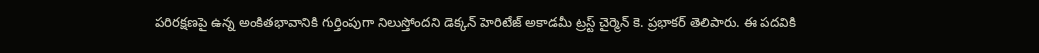పరిరక్షణపై ఉన్న అంకితభావానికి గుర్తింపుగా నిలుస్తోందని డెక్కన్‌ హెరిటేజ్‌ అకాడమీ ట్రస్ట్‌ చైర్మెన్‌ కె. ప్రభాకర్‌ తెలిపారు. ఈ పదవికి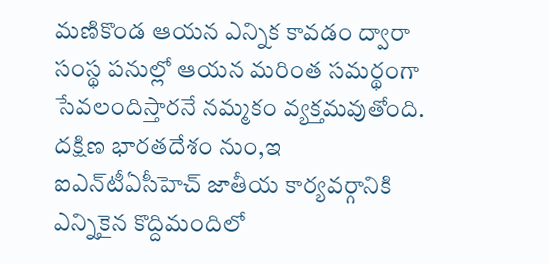మణికొండ ఆయన ఎన్నిక కావడం ద్వారా సంస్థ పనుల్లో ఆయన మరింత సమర్థంగా సేవలందిస్తారనే నమ్మకం వ్యక్తమవుతోంది. దక్షిణ భారతదేశం నుం,ఇ ఐఎన్‌టీఏసీహెచ్‌ జాతీయ కార్యవర్గానికి ఎన్నికైన కొద్దిమందిలో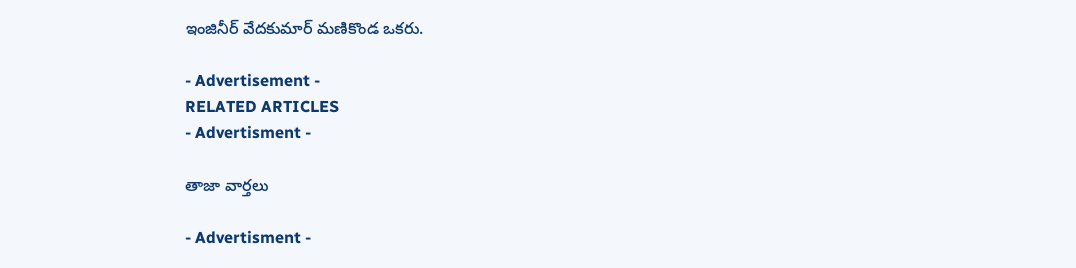ఇంజినీర్‌ వేదకుమార్‌ మణికొండ ఒకరు.

- Advertisement -
RELATED ARTICLES
- Advertisment -

తాజా వార్తలు

- Advertisment -